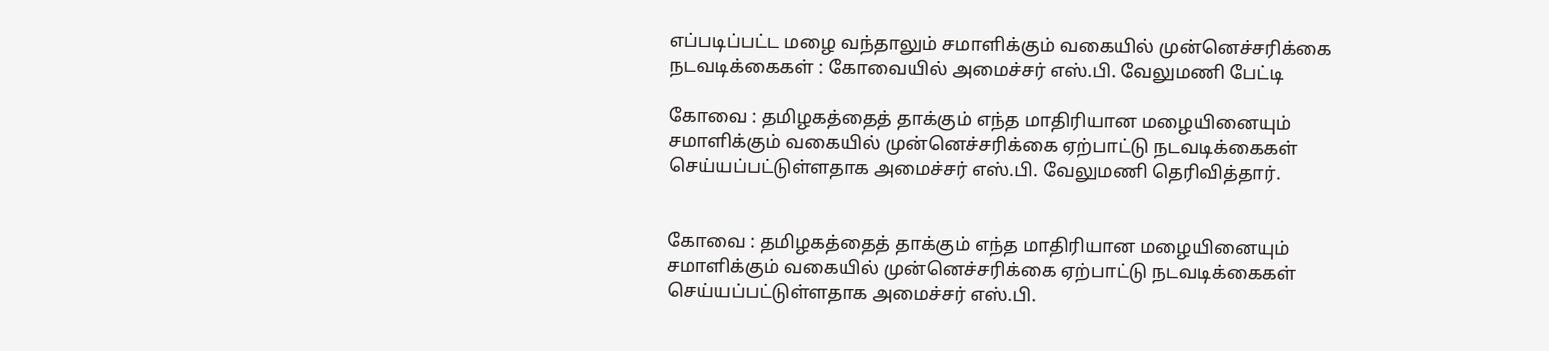எப்படிப்பட்ட மழை வந்தாலும் சமாளிக்கும் வகையில் முன்னெச்சரிக்கை நடவடிக்கைகள் : கோவையில் அமைச்சர் எஸ்.பி. வேலுமணி பேட்டி

கோவை : தமிழகத்தைத் தாக்கும் எந்த மாதிரியான மழையினையும் சமாளிக்கும் வகையில் முன்னெச்சரிக்கை ஏற்பாட்டு நடவடிக்கைகள் செய்யப்பட்டுள்ளதாக அமைச்சர் எஸ்.பி. வேலுமணி தெரிவித்தார்.


கோவை : தமிழகத்தைத் தாக்கும் எந்த மாதிரியான மழையினையும் சமாளிக்கும் வகையில் முன்னெச்சரிக்கை ஏற்பாட்டு நடவடிக்கைகள் செய்யப்பட்டுள்ளதாக அமைச்சர் எஸ்.பி.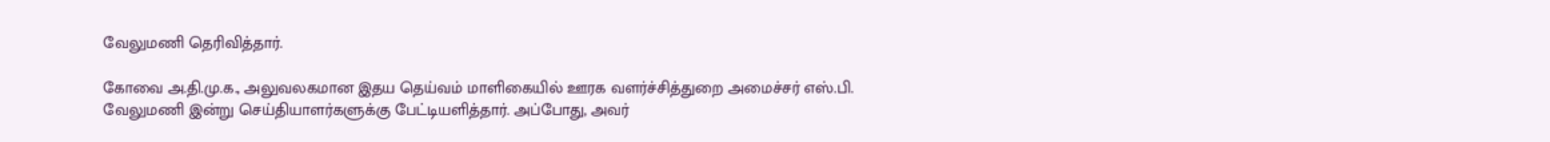வேலுமணி தெரிவித்தார்.

கோவை அ.தி.மு.க., அலுவலகமான இதய தெய்வம் மாளிகையில் ஊரக வளர்ச்சித்துறை அமைச்சர் எஸ்.பி. வேலுமணி இன்று செய்தியாளர்களுக்கு பேட்டியளித்தார். அப்போது, அவர்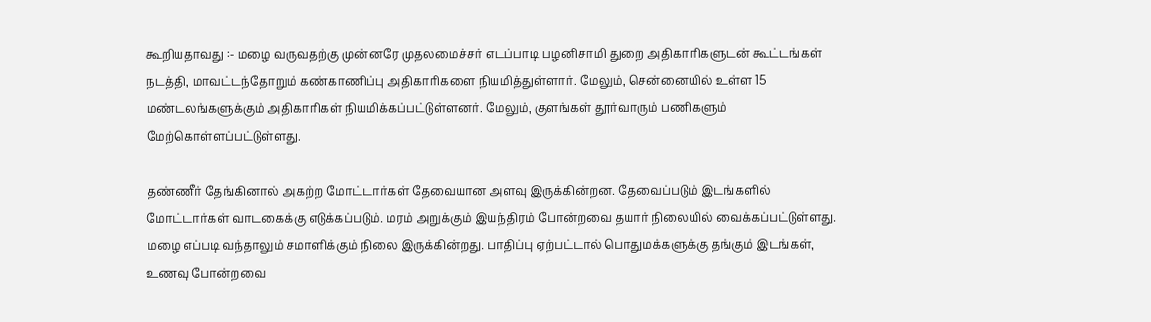கூறியதாவது :- மழை வருவதற்கு முன்னரே முதலமைச்சர் எடப்பாடி பழனிசாமி துறை அதிகாரிகளுடன் கூட்டங்கள் நடத்தி, மாவட்டந்தோறும் கண்காணிப்பு அதிகாரிகளை நியமித்துள்ளார். மேலும், சென்னையில் உள்ள 15 மண்டலங்களுக்கும் அதிகாரிகள் நியமிக்கப்பட்டுள்ளனர். மேலும், குளங்கள் தூர்வாரும் பணிகளும் மேற்கொள்ளப்பட்டுள்ளது.

தண்ணீர் தேங்கினால் அகற்ற மோட்டார்கள் தேவையான அளவு இருக்கின்றன. தேவைப்படும் இடங்களில் மோட்டார்கள் வாடகைக்கு எடுக்கப்படும். மரம் அறுக்கும் இயந்திரம் போன்றவை தயார் நிலையில் வைக்கப்பட்டுள்ளது. மழை எப்படி வந்தாலும் சமாளிக்கும் நிலை இருக்கின்றது. பாதிப்பு ஏற்பட்டால் பொதுமக்களுக்கு தங்கும் இடங்கள், உணவு போன்றவை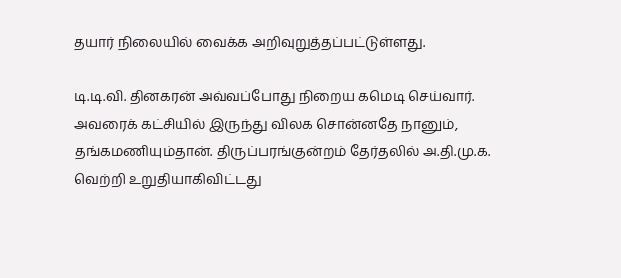தயார் நிலையில் வைக்க அறிவுறுத்தப்பட்டுள்ளது.

டி.டி.வி. தினகரன் அவ்வப்போது நிறைய கமெடி செய்வார். அவரைக் கட்சியில் இருந்து விலக சொன்னதே நானும், தங்கமணியும்தான். திருப்பரங்குன்றம் தேர்தலில் அ.தி.மு.க. வெற்றி உறுதியாகிவிட்டது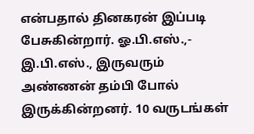என்பதால் தினகரன் இப்படி பேசுகின்றார். ஓ.பி.எஸ்.,- இ.பி.எஸ்., இருவரும் அண்ணன் தம்பி போல் இருக்கின்றனர். 10 வருடங்கள்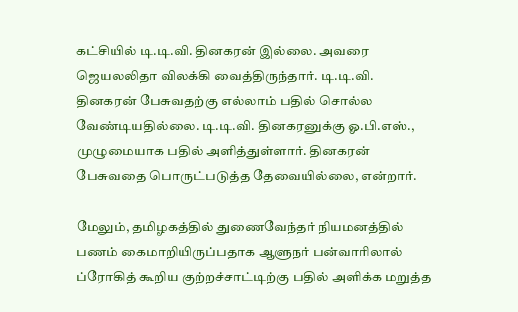கட்சியில் டி.டி.வி. தினகரன் இல்லை. அவரை ஜெயலலிதா விலக்கி வைத்திருந்தார். டி.டி.வி. தினகரன் பேசுவதற்கு எல்லாம் பதில் சொல்ல வேண்டியதில்லை. டி.டி.வி. தினகரனுக்கு ஓ.பி.எஸ்., முழுமையாக பதில் அளித்துள்ளார். தினகரன் பேசுவதை பொருட்படுத்த தேவையில்லை, என்றார்.

மேலும், தமிழகத்தில் துணைவேந்தர் நியமனத்தில் பணம் கைமாறியிருப்பதாக ஆளுநர் பன்வாரிலால் ப்ரோகித் கூறிய குற்றச்சாட்டிற்கு பதில் அளிக்க மறுத்த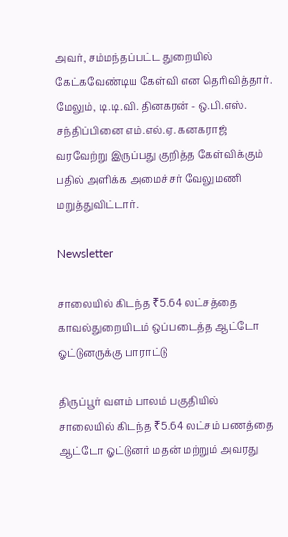அவர், சம்மந்தப்பட்ட துறையில் கேட்கவேண்டிய கேள்வி என தெரிவித்தார். மேலும், டி.டி.வி. தினகரன் - ஒ.பி.எஸ். சந்திப்பினை எம்.எல்.ஏ. கனகராஜ் வரவேற்று இருப்பது குறித்த கேள்விக்கும் பதில் அளிக்க அமைச்சர் வேலுமணி மறுத்துவிட்டார்.

Newsletter

சாலையில் கிடந்த ₹5.64 லட்சத்தை காவல்துறையிடம் ஒப்படைத்த ஆட்டோ ஓட்டுனருக்கு பாராட்டு

திருப்பூர் வளம் பாலம் பகுதியில் சாலையில் கிடந்த ₹5.64 லட்சம் பணத்தை ஆட்டோ ஓட்டுனர் மதன் மற்றும் அவரது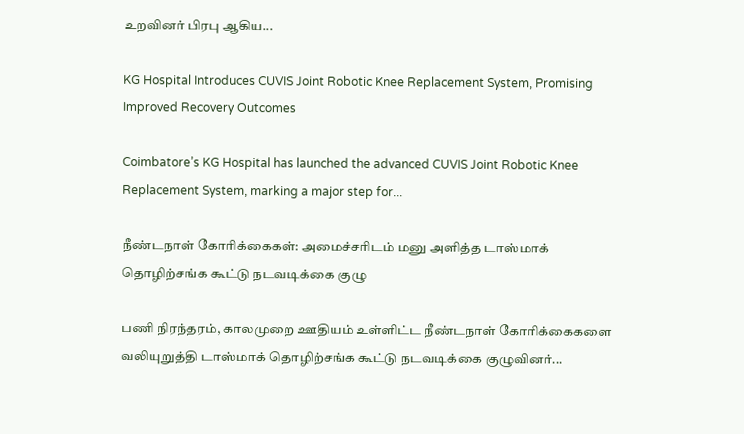உறவினர் பிரபு ஆகிய...

KG Hospital Introduces CUVIS Joint Robotic Knee Replacement System, Promising Improved Recovery Outcomes

Coimbatore’s KG Hospital has launched the advanced CUVIS Joint Robotic Knee Replacement System, marking a major step for...

நீண்டநாள் கோரிக்கைகள்: அமைச்சரிடம் மனு அளித்த டாஸ்மாக் தொழிற்சங்க கூட்டு நடவடிக்கை குழு

பணி நிரந்தரம், காலமுறை ஊதியம் உள்ளிட்ட நீண்டநாள் கோரிக்கைகளை வலியுறுத்தி டாஸ்மாக் தொழிற்சங்க கூட்டு நடவடிக்கை குழுவினர்...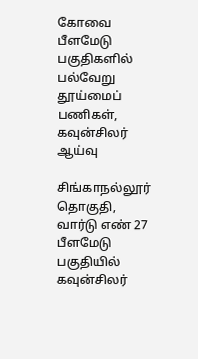கோவை பீளமேடு பகுதிகளில் பல்வேறு தூய்மைப் பணிகள், கவுன்சிலர் ஆய்வு

சிங்காநல்லூர் தொகுதி, வார்டு எண் 27 பீளமேடு பகுதியில் கவுன்சிலர்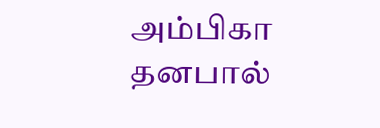அம்பிகா தனபால்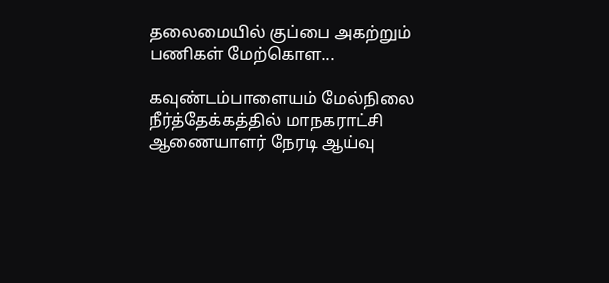தலைமையில் குப்பை அகற்றும் பணிகள் மேற்கொள...

கவுண்டம்பாளையம் மேல்நிலை நீர்த்தேக்கத்தில் மாநகராட்சி ஆணையாளர் நேரடி ஆய்வு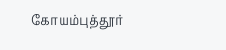கோயம்புத்தூர்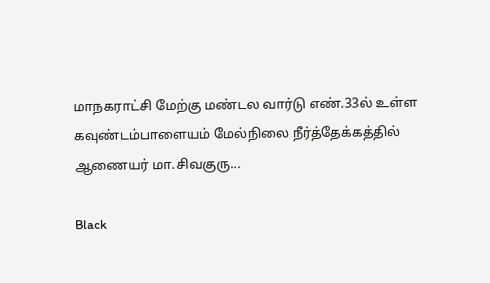மாநகராட்சி மேற்கு மண்டல வார்டு எண்.33ல் உள்ள கவுண்டம்பாளையம் மேல்நிலை நீர்த்தேக்கத்தில் ஆணையர் மா.சிவகுரு...

Black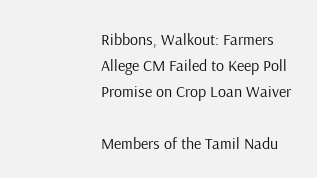Ribbons, Walkout: Farmers Allege CM Failed to Keep Poll Promise on Crop Loan Waiver

Members of the Tamil Nadu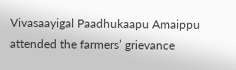Vivasaayigal Paadhukaapu Amaippu attended the farmers’ grievance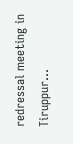redressal meeting in Tiruppur...